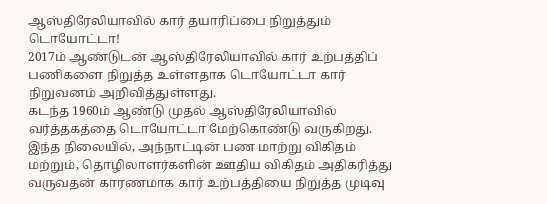ஆஸ்திரேலியாவில் கார் தயாரிப்பை நிறுத்தும் டொயோட்டா!
2017ம் ஆண்டுடன் ஆஸ்திரேலியாவில் கார் உற்பத்திப் பணிகளை நிறுத்த உள்ளதாக டொயோட்டா கார் நிறுவனம் அறிவித்துள்ளது.
கடந்த 1960ம் ஆண்டு முதல் ஆஸ்திரேலியாவில் வர்த்தகத்தை டொயோட்டா மேற்கொண்டு வருகிறது. இந்த நிலையில், அந்நாட்டின் பண மாற்று விகிதம் மற்றும், தொழிலாளர்களின் ஊதிய விகிதம் அதிகரித்து வருவதன் காரணமாக கார் உற்பத்தியை நிறுத்த முடிவு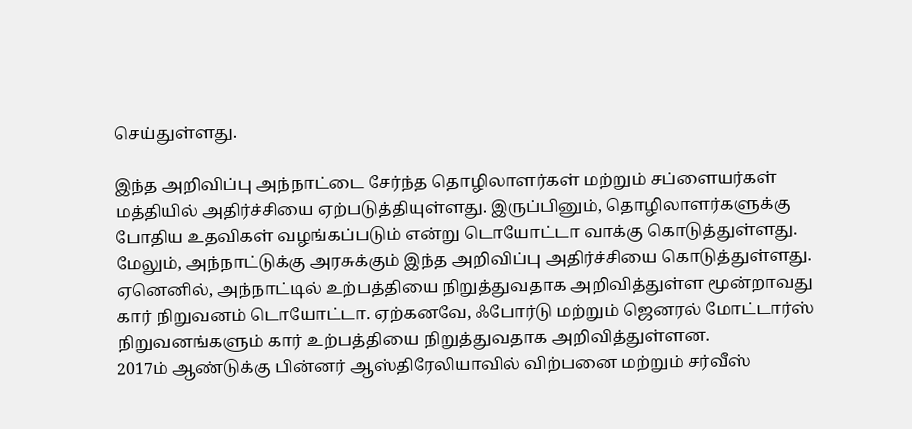செய்துள்ளது.

இந்த அறிவிப்பு அந்நாட்டை சேர்ந்த தொழிலாளர்கள் மற்றும் சப்ளையர்கள் மத்தியில் அதிர்ச்சியை ஏற்படுத்தியுள்ளது. இருப்பினும், தொழிலாளர்களுக்கு போதிய உதவிகள் வழங்கப்படும் என்று டொயோட்டா வாக்கு கொடுத்துள்ளது.
மேலும், அந்நாட்டுக்கு அரசுக்கும் இந்த அறிவிப்பு அதிர்ச்சியை கொடுத்துள்ளது. ஏனெனில், அந்நாட்டில் உற்பத்தியை நிறுத்துவதாக அறிவித்துள்ள மூன்றாவது கார் நிறுவனம் டொயோட்டா. ஏற்கனவே, ஃபோர்டு மற்றும் ஜெனரல் மோட்டார்ஸ் நிறுவனங்களும் கார் உற்பத்தியை நிறுத்துவதாக அறிவித்துள்ளன.
2017ம் ஆண்டுக்கு பின்னர் ஆஸ்திரேலியாவில் விற்பனை மற்றும் சர்வீஸ்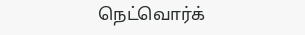நெட்வொர்க்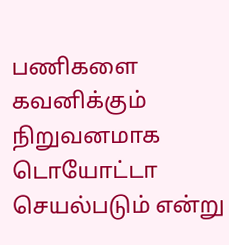பணிகளை கவனிக்கும் நிறுவனமாக டொயோட்டா செயல்படும் என்று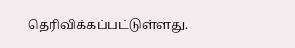தெரிவிக்கப்பட்டுள்ளது.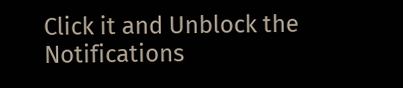Click it and Unblock the Notifications